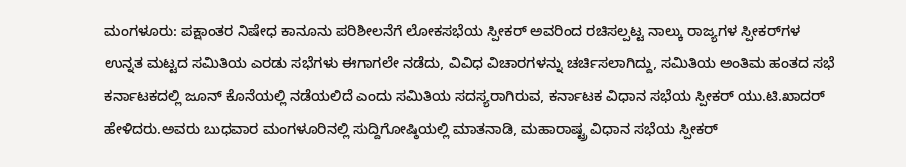ಮಂಗಳೂರು: ಪಕ್ಷಾಂತರ ನಿಷೇಧ ಕಾನೂನು ಪರಿಶೀಲನೆಗೆ ಲೋಕಸಭೆಯ ಸ್ಪೀಕರ್‌ ಅವರಿಂದ ರಚಿಸಲ್ಪಟ್ಟ ನಾಲ್ಕು ರಾಜ್ಯಗಳ ಸ್ಪೀಕರ್‌ಗಳ ಉನ್ನತ ಮಟ್ಟದ ಸಮಿತಿಯ ಎರಡು ಸಭೆಗಳು ಈಗಾಗಲೇ ನಡೆದು, ವಿವಿಧ ವಿಚಾರಗಳನ್ನು ಚರ್ಚಿಸಲಾಗಿದ್ದು, ಸಮಿತಿಯ ಅಂತಿಮ ಹಂತದ ಸಭೆ ಕರ್ನಾಟಕದಲ್ಲಿ ಜೂನ್‌ ಕೊನೆಯಲ್ಲಿ ನಡೆಯಲಿದೆ ಎಂದು ಸಮಿತಿಯ ಸದಸ್ಯರಾಗಿರುವ, ಕರ್ನಾಟಕ ವಿಧಾನ ಸಭೆಯ ಸ್ಪೀಕರ್‌ ಯು.ಟಿ.ಖಾದರ್‌ ಹೇಳಿದರು.ಅವರು ಬುಧವಾರ ಮಂಗಳೂರಿನಲ್ಲಿ ಸುದ್ದಿಗೋಷ್ಠಿಯಲ್ಲಿ ಮಾತನಾಡಿ, ಮಹಾರಾಷ್ಟ್ರ ವಿಧಾನ ಸಭೆಯ ಸ್ಪೀಕರ್‌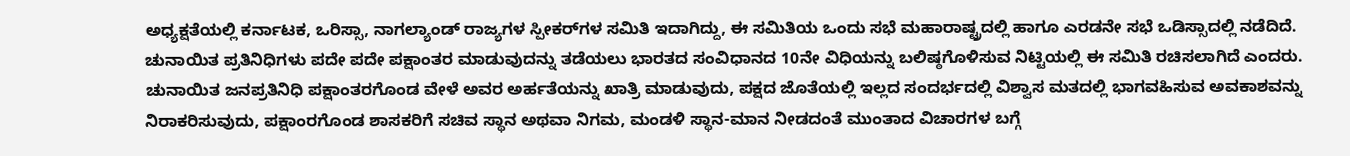ಅಧ್ಯಕ್ಷತೆಯಲ್ಲಿ ಕರ್ನಾಟಕ, ಒರಿಸ್ಸಾ, ನಾಗಲ್ಯಾಂಡ್‌ ರಾಜ್ಯಗಳ ಸ್ಪೀಕರ್‌ಗಳ ಸಮಿತಿ ಇದಾಗಿದ್ದು, ಈ ಸಮಿತಿಯ ಒಂದು ಸಭೆ ಮಹಾರಾಷ್ಟ್ರದಲ್ಲಿ ಹಾಗೂ ಎರಡನೇ ಸಭೆ ಒಡಿಸ್ಸಾದಲ್ಲಿ ನಡೆದಿದೆ. ಚುನಾಯಿತ ಪ್ರತಿನಿಧಿಗಳು ಪದೇ ಪದೇ ಪಕ್ಷಾಂತರ ಮಾಡುವುದನ್ನು ತಡೆಯಲು ಭಾರತದ ಸಂವಿಧಾನದ 10ನೇ ವಿಧಿಯನ್ನು ಬಲಿಷ್ಠಗೊಳಿಸುವ ನಿಟ್ಟಿಯಲ್ಲಿ ಈ ಸಮಿತಿ ರಚಿಸಲಾಗಿದೆ ಎಂದರು. ಚುನಾಯಿತ ಜನಪ್ರತಿನಿಧಿ ಪಕ್ಷಾಂತರಗೊಂಡ ವೇಳೆ ಅವರ ಅರ್ಹತೆಯನ್ನು ಖಾತ್ರಿ ಮಾಡುವುದು, ಪಕ್ಷದ ಜೊತೆಯಲ್ಲಿ ಇಲ್ಲದ ಸಂದರ್ಭದಲ್ಲಿ ವಿಶ್ವಾಸ ಮತದಲ್ಲಿ ಭಾಗವಹಿಸುವ ಅವಕಾಶವನ್ನು ನಿರಾಕರಿಸುವುದು, ಪಕ್ಷಾಂರಗೊಂಡ ಶಾಸಕರಿಗೆ ಸಚಿವ ಸ್ಥಾನ ಅಥವಾ ನಿಗಮ, ಮಂಡಳಿ ಸ್ಥಾನ-ಮಾನ ನೀಡದಂತೆ ಮುಂತಾದ ವಿಚಾರಗಳ ಬಗ್ಗೆ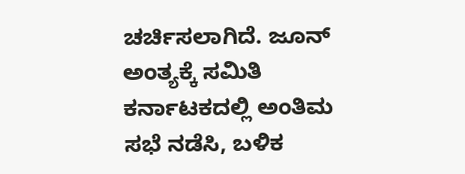ಚರ್ಚಿಸಲಾಗಿದೆ. ಜೂನ್‌ ಅಂತ್ಯಕ್ಕೆ ಸಮಿತಿ ಕರ್ನಾಟಕದಲ್ಲಿ ಅಂತಿಮ ಸಭೆ ನಡೆಸಿ, ಬಳಿಕ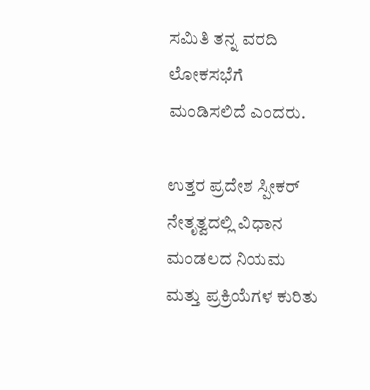ಸಮಿತಿ ತನ್ನ ವರದಿ ಲೋಕಸಭೆಗೆ ಮಂಡಿಸಲಿದೆ ಎಂದರು.

ಉತ್ತರ ಪ್ರದೇಶ ಸ್ಪೀಕರ್‌ ನೇತೃತ್ವದಲ್ಲಿ ವಿಧಾನ ಮಂಡಲದ ನಿಯಮ ಮತ್ತು ಪ್ರಕ್ರಿಯೆಗಳ ಕುರಿತು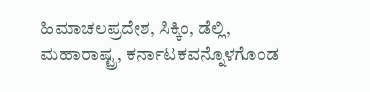ಹಿಮಾಚಲಪ್ರದೇಶ, ಸಿಕ್ಕಿಂ, ಡೆಲ್ಲಿ, ಮಹಾರಾಷ್ಟ್ರ, ಕರ್ನಾಟಕವನ್ನೊಳಗೊಂಡ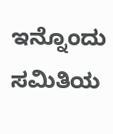ಇನ್ನೊಂದು ಸಮಿತಿಯ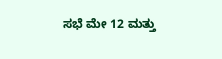ಸಭೆ ಮೇ 12 ಮತ್ತು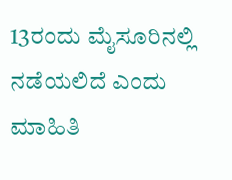13ರಂದು ಮೈಸೂರಿನಲ್ಲಿ ನಡೆಯಲಿದೆ ಎಂದು ಮಾಹಿತಿ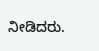ನೀಡಿದರು.